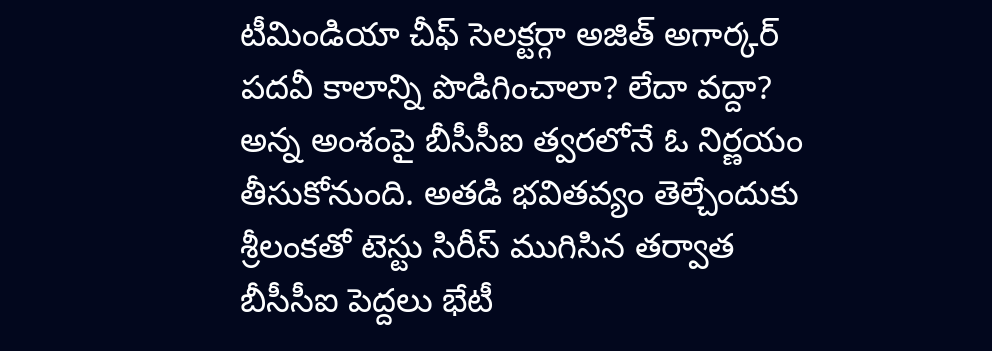టీమిండియా చీఫ్ సెలక్టర్గా అజిత్ అగార్కర్ పదవీ కాలాన్ని పొడిగించాలా? లేదా వద్దా? అన్న అంశంపై బీసీసీఐ త్వరలోనే ఓ నిర్ణయం తీసుకోనుంది. అతడి భవితవ్యం తెల్చేందుకు శ్రీలంకతో టెస్టు సిరీస్ ముగిసిన తర్వాత బీసీసీఐ పెద్దలు భేటీ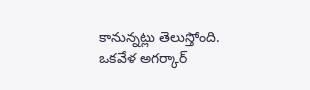కానున్నట్లు తెలుస్తోంది.
ఒకవేళ అగర్కార్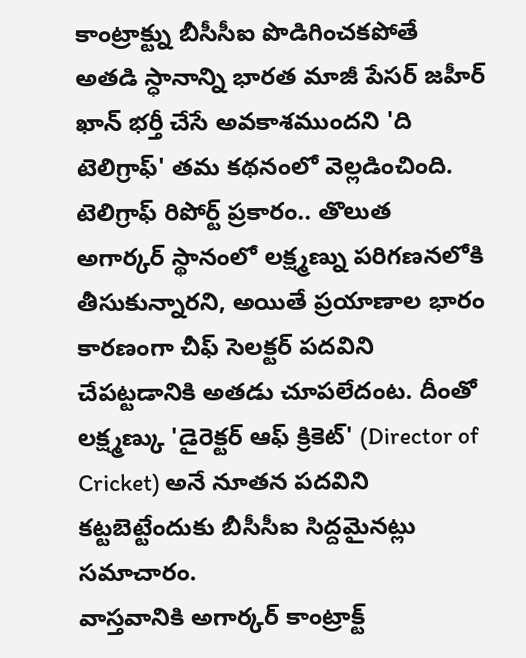కాంట్రాక్ట్ను బీసీసీఐ పొడిగించకపోతే అతడి స్ధానాన్ని భారత మాజీ పేసర్ జహీర్ ఖాన్ భర్తీ చేసే అవకాశముందని 'ది టెలిగ్రాఫ్' తమ కథనంలో వెల్లడించింది. టెలిగ్రాఫ్ రిపోర్ట్ ప్రకారం.. తొలుత అగార్కర్ స్థానంలో లక్ష్మణ్ను పరిగణనలోకి తీసుకున్నారని, అయితే ప్రయాణాల భారం కారణంగా చీఫ్ సెలక్టర్ పదవిని చేపట్టడానికి అతడు చూపలేదంట. దీంతో లక్ష్మణ్కు 'డైరెక్టర్ ఆఫ్ క్రికెట్' (Director of Cricket) అనే నూతన పదవిని కట్టబెట్టేందుకు బీసీసీఐ సిద్దమైనట్లు సమాచారం.
వాస్తవానికి అగార్కర్ కాంట్రాక్ట్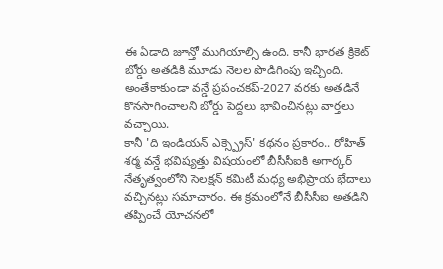ఈ ఏడాది జూన్తో ముగియాల్సి ఉంది. కానీ భారత క్రికెట్ బోర్డు అతడికి మూడు నెలల పొడిగింపు ఇచ్చింది. అంతేకాకుండా వన్డే ప్రపంచకప్-2027 వరకు అతడినే కొనసాగించాలని బోర్డు పెద్దలు భావించినట్లు వార్తలు వచ్చాయి.
కానీ 'ది ఇండియన్ ఎక్స్ప్రెస్' కథనం ప్రకారం.. రోహిత్ శర్మ వన్డే భవిష్యత్తు విషయంలో బీసీసీఐకి అగార్కర్ నేతృత్వంలోని సెలక్షన్ కమిటీ మధ్య అభిప్రాయ భేదాలు వచ్చినట్లు సమాచారం. ఈ క్రమంలోనే బీసీసీఐ అతడిని తప్పించే యోచనలో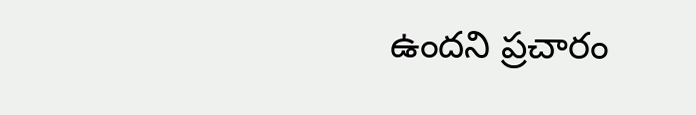ఉందని ప్రచారం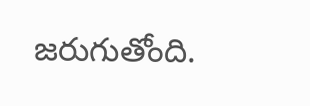జరుగుతోంది.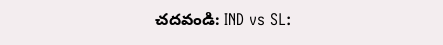చదవండి: IND vs SL: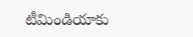టీమిండియాకు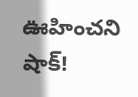ఊహించని షాక్!